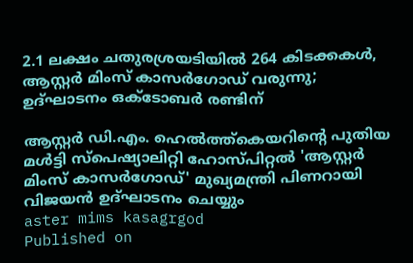2.1 ലക്ഷം ചതുരശ്രയടിയില്‍ 264 കിടക്കകള്‍, ആസ്റ്റര്‍ മിംസ് കാസര്‍ഗോഡ് വരുന്നു; ഉദ്ഘാടനം ഒക്‌ടോബര്‍ രണ്ടിന്

ആസ്റ്റര്‍ ഡി.എം. ഹെല്‍ത്ത്കെയറിന്റെ പുതിയ മള്‍ട്ടി സ്‌പെഷ്യാലിറ്റി ഹോസ്പിറ്റല്‍ 'ആസ്റ്റര്‍ മിംസ് കാസര്‍ഗോഡ്' മുഖ്യമന്ത്രി പിണറായി വിജയന്‍ ഉദ്ഘാടനം ചെയ്യും
aster mims kasagrgod
Published on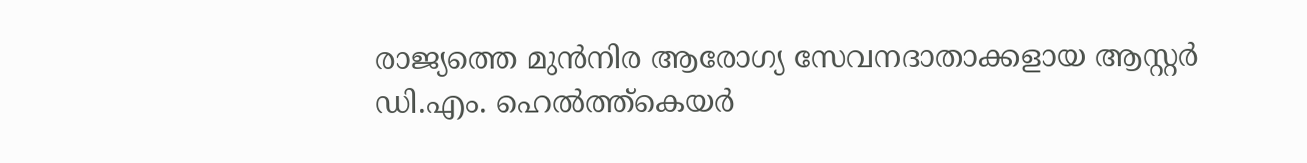രാജ്യത്തെ മുന്‍നിര ആരോഗ്യ സേവനദാതാക്കളായ ആസ്റ്റര്‍ ഡി.എം. ഹെല്‍ത്ത്കെയര്‍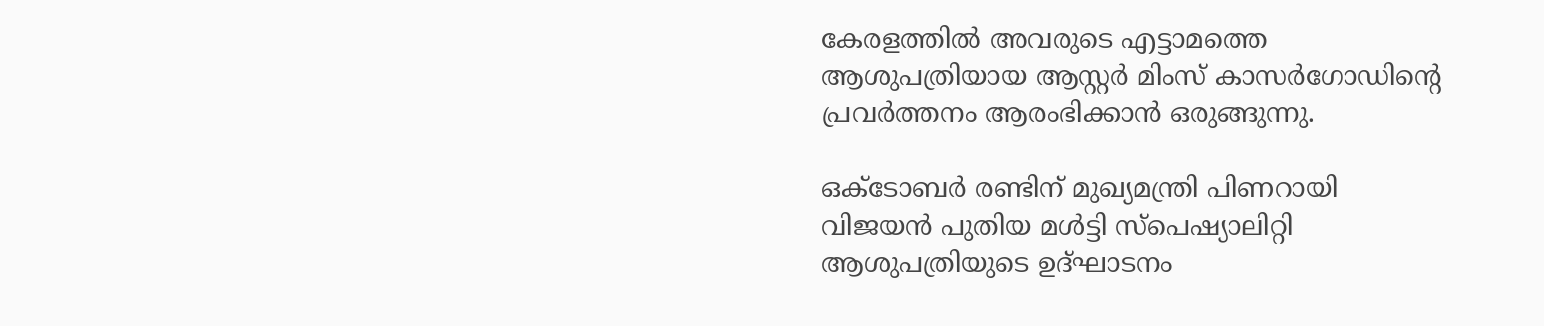കേരളത്തില്‍ അവരുടെ എട്ടാമത്തെ ആശുപത്രിയായ ആസ്റ്റര്‍ മിംസ് കാസര്‍ഗോഡിന്റെ പ്രവര്‍ത്തനം ആരംഭിക്കാന്‍ ഒരുങ്ങുന്നു.

ഒക്ടോബര്‍ രണ്ടിന് മുഖ്യമന്ത്രി പിണറായി വിജയന്‍ പുതിയ മള്‍ട്ടി സ്‌പെഷ്യാലിറ്റി ആശുപത്രിയുടെ ഉദ്ഘാടനം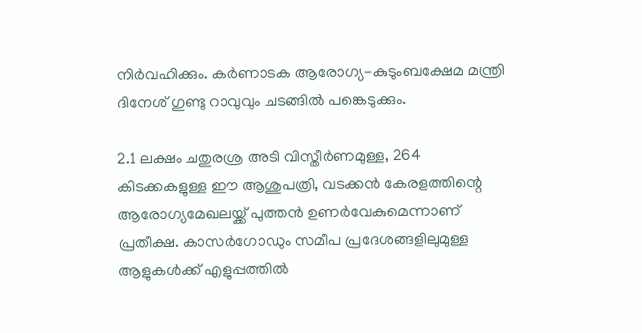നിര്‍വഹിക്കും. കര്‍ണാടക ആരോഗ്യ-കുടുംബക്ഷേമ മന്ത്രി ദിനേശ് ഗുണ്ടു റാവുവും ചടങ്ങില്‍ പങ്കെടുക്കും.

2.1 ലക്ഷം ചതുരശ്ര അടി വിസ്തീര്‍ണമുള്ള, 264 കിടക്കകളുള്ള ഈ ആശുപത്രി, വടക്കന്‍ കേരളത്തിന്റെ ആരോഗ്യമേഖലയ്ക്ക് പുത്തന്‍ ഉണര്‍വേകുമെന്നാണ് പ്രതീക്ഷ. കാസര്‍ഗോഡും സമീപ പ്രദേശങ്ങളിലുമുള്ള ആളുകള്‍ക്ക് എളുപ്പത്തില്‍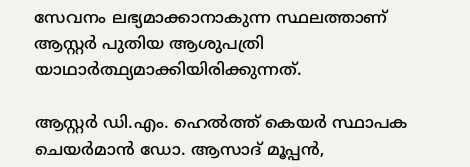സേവനം ലഭ്യമാക്കാനാകുന്ന സ്ഥലത്താണ് ആസ്റ്റര്‍ പുതിയ ആശുപത്രി യാഥാര്‍ത്ഥ്യമാക്കിയിരിക്കുന്നത്.

ആസ്റ്റര്‍ ഡി.എം. ഹെല്‍ത്ത് കെയര്‍ സ്ഥാപക ചെയര്‍മാന്‍ ഡോ. ആസാദ് മൂപ്പന്‍,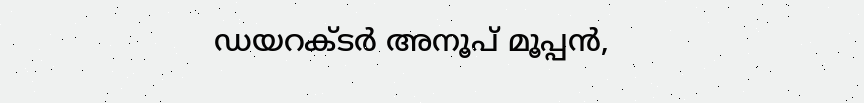ഡയറക്ടര്‍ അനൂപ് മൂപ്പന്‍,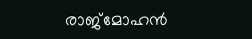രാജ്മോഹന്‍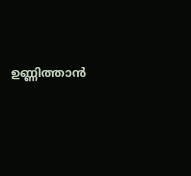ഉണ്ണിത്താന്‍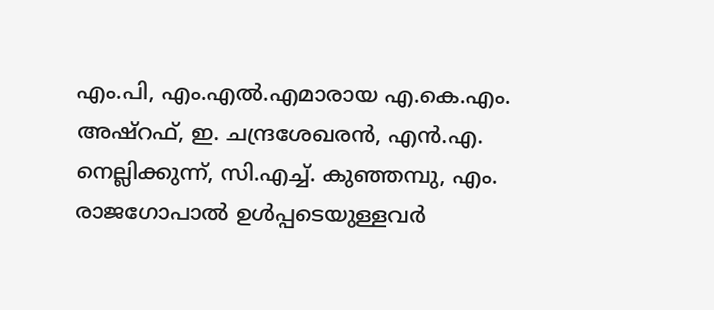എം.പി, എം.എല്‍.എമാരായ എ.കെ.എം. അഷ്റഫ്, ഇ. ചന്ദ്രശേഖരന്‍, എന്‍.എ. നെല്ലിക്കുന്ന്, സി.എച്ച്. കുഞ്ഞമ്പു, എം. രാജഗോപാല്‍ ഉള്‍പ്പടെയുള്ളവര്‍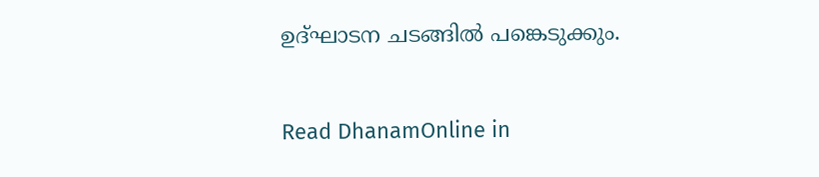ഉദ്ഘാടന ചടങ്ങില്‍ പങ്കെടുക്കും.

Read DhanamOnline in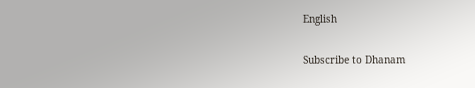English

Subscribe to Dhanam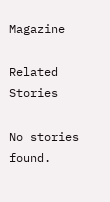Magazine

Related Stories

No stories found.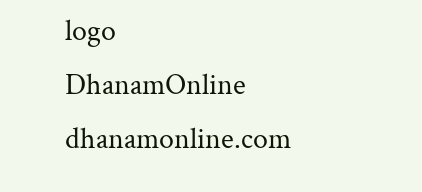logo
DhanamOnline
dhanamonline.com